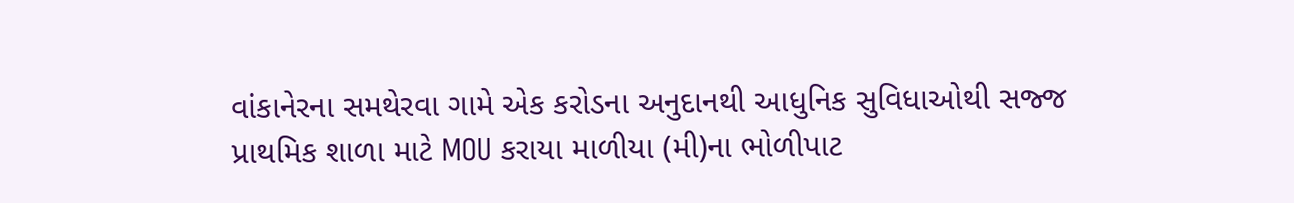વાંકાનેરના સમથેરવા ગામે એક કરોડના અનુદાનથી આધુનિક સુવિધાઓથી સજ્જ પ્રાથમિક શાળા માટે MOU કરાયા માળીયા (મી)ના ભોળીપાટ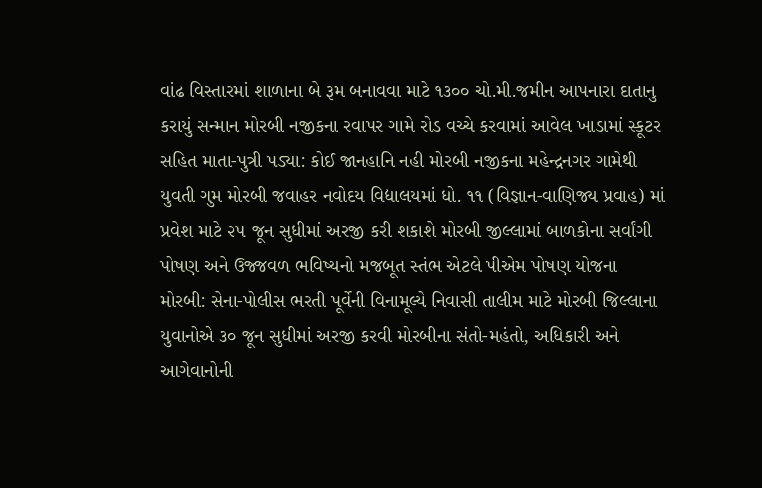વાંઢ વિસ્તારમાં શાળાના બે રૂમ બનાવવા માટે ૧૩૦૦ ચો.મી.જમીન આપનારા દાતાનુ કરાયું સન્માન મોરબી નજીકના રવાપર ગામે રોડ વચ્ચે કરવામાં આવેલ ખાડામાં સ્કૂટર સહિત માતા-પુત્રી પડ્યા: કોઈ જાનહાનિ નહી મોરબી નજીકના મહેન્દ્રનગર ગામેથી યુવતી ગુમ મોરબી જવાહર નવોદય વિદ્યાલયમાં ધો. ૧૧ (વિજ્ઞાન-વાણિજ્ય પ્રવાહ) માં પ્રવેશ માટે ૨૫ જૂન સુધીમાં અરજી કરી શકાશે મોરબી જીલ્લામાં બાળકોના સર્વાંગી પોષણ અને ઉજ્જવળ ભવિષ્યનો મજબૂત સ્તંભ એટલે પીએમ પોષણ યોજના મોરબી: સેના-પોલીસ ભરતી પૂર્વેની વિનામૂલ્યે નિવાસી તાલીમ માટે મોરબી જિલ્લાના યુવાનોએ ૩૦ જૂન સુધીમાં અરજી કરવી મોરબીના સંતો-મહંતો, અધિકારી અને આગેવાનોની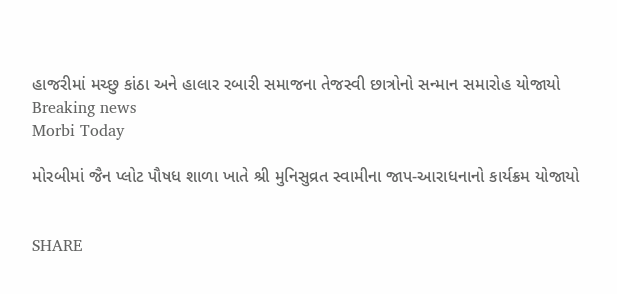હાજરીમાં મચ્છુ કાંઠા અને હાલાર રબારી સમાજના તેજસ્વી છાત્રોનો સન્માન સમારોહ યોજાયો
Breaking news
Morbi Today

મોરબીમાં જૈન પ્લોટ પૌષધ શાળા ખાતે શ્રી મુનિસુવ્રત સ્વામીના જાપ-આરાધનાનો કાર્યક્રમ યોજાયો


SHARE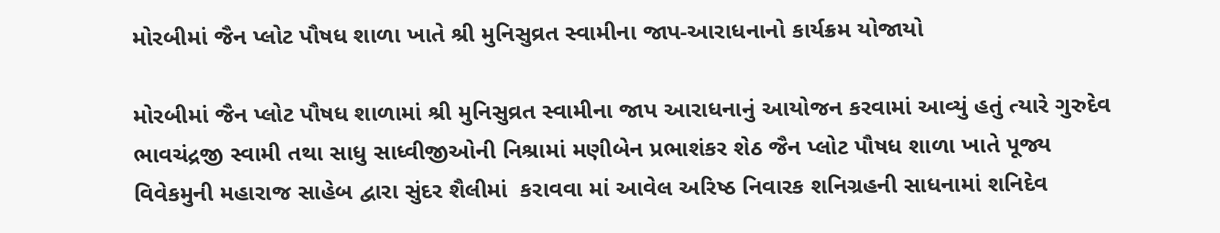મોરબીમાં જૈન પ્લોટ પૌષધ શાળા ખાતે શ્રી મુનિસુવ્રત સ્વામીના જાપ-આરાધનાનો કાર્યક્રમ યોજાયો

મોરબીમાં જૈન પ્લોટ પૌષધ શાળામાં શ્રી મુનિસુવ્રત સ્વામીના જાપ આરાધનાનું આયોજન કરવામાં આવ્યું હતું ત્યારે ગુરુદેવ ભાવચંદ્રજી સ્વામી તથા સાધુ સાધ્વીજીઓની નિશ્રામાં મણીબેન પ્રભાશંકર શેઠ જૈન પ્લોટ પૌષધ શાળા ખાતે પૂજ્ય વિવેકમુની મહારાજ સાહેબ દ્વારા સુંદર શૈલીમાં  કરાવવા માં આવેલ અરિષ્ઠ નિવારક શનિગ્રહની સાધનામાં શનિદેવ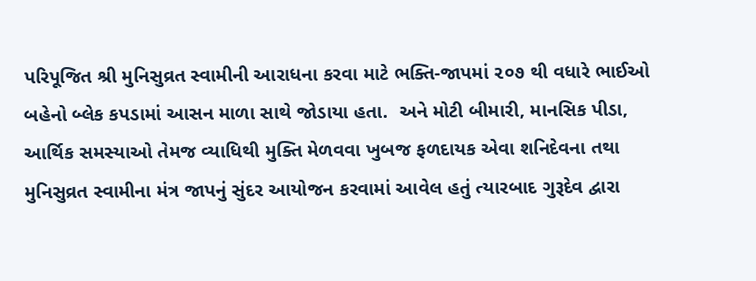પરિપૂજિત શ્રી મુનિસુવ્રત સ્વામીની આરાધના કરવા માટે ભક્તિ-જાપમાં ૨૦૭ થી વધારે ભાઈઓ બહેનો બ્લેક કપડામાં આસન માળા સાથે જોડાયા હતા.  અને મોટી બીમારી, માનસિક પીડા, આર્થિક સમસ્યાઓ તેમજ વ્યાધિથી મુક્તિ મેળવવા ખુબજ ફળદાયક એવા શનિદેવના તથા મુનિસુવ્રત સ્વામીના મંત્ર જાપનું સુંદર આયોજન કરવામાં આવેલ હતું ત્યારબાદ ગુરૂદેવ દ્વારા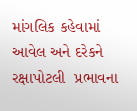માંગલિક કહેવામાં આવેલ અને દરેકને રક્ષાપોટલી  પ્રભાવના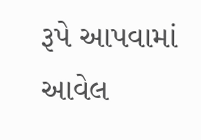રૂપે આપવામાં આવેલ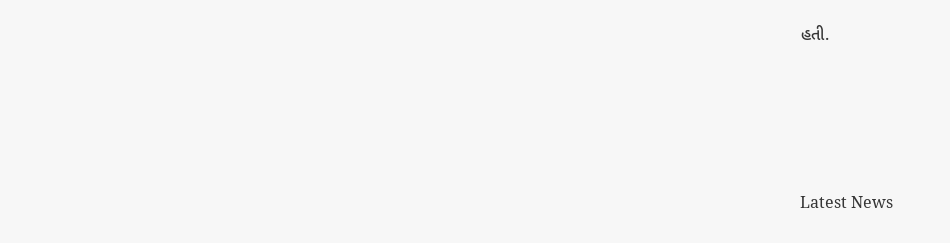હતી.






Latest News